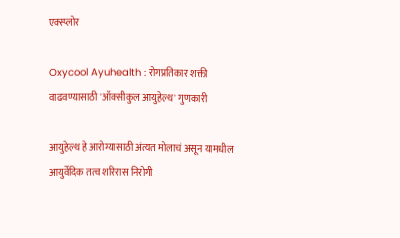एक्स्प्लोर

Oxycool Ayuhealth : रोगप्रतिकार शक्ती वाढवण्यासाठी 'ऑक्सीकुल आयुहेल्थ' गुणकारी

आयुहेल्थ हे आरोग्यासाठी अंत्यत मोलाचं असून यामधील आयुर्वेदिक तत्व शरिरास निरोगी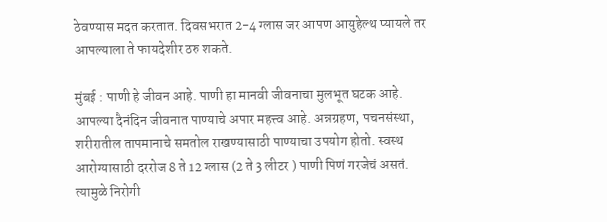ठेवण्यास मदत करतात. दिवसभरात 2-4 ग्लास जर आपण आयुहेल्थ प्यायले तर आपल्याला ते फायदेशीर ठरु शकते.

मुंबई : पाणी हे जीवन आहे. पाणी हा मानवी जीवनाचा मुलभूत घटक आहे. आपल्या दैनंदिन जीवनात पाण्याचे अपार महत्त्व आहे. अन्नग्रहण, पचनसंस्था, शरीरातील तापमानाचे समतोल राखण्यासाठी पाण्याचा उपयोग होतो. स्वस्थ आरोग्यासाठी दररोज 8 ते 12 ग्लास (2 ते 3 लीटर ) पाणी पिणं गरजेचं असतं. त्यामुळे निरोगी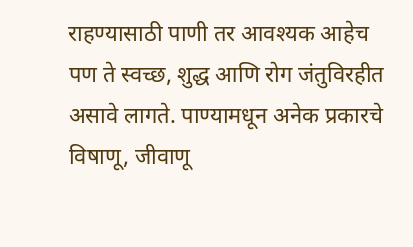राहण्यासाठी पाणी तर आवश्यक आहेच पण ते स्वच्छ, शुद्ध आणि रोग जंतुविरहीत असावे लागते. पाण्यामधून अनेक प्रकारचे विषाणू, जीवाणू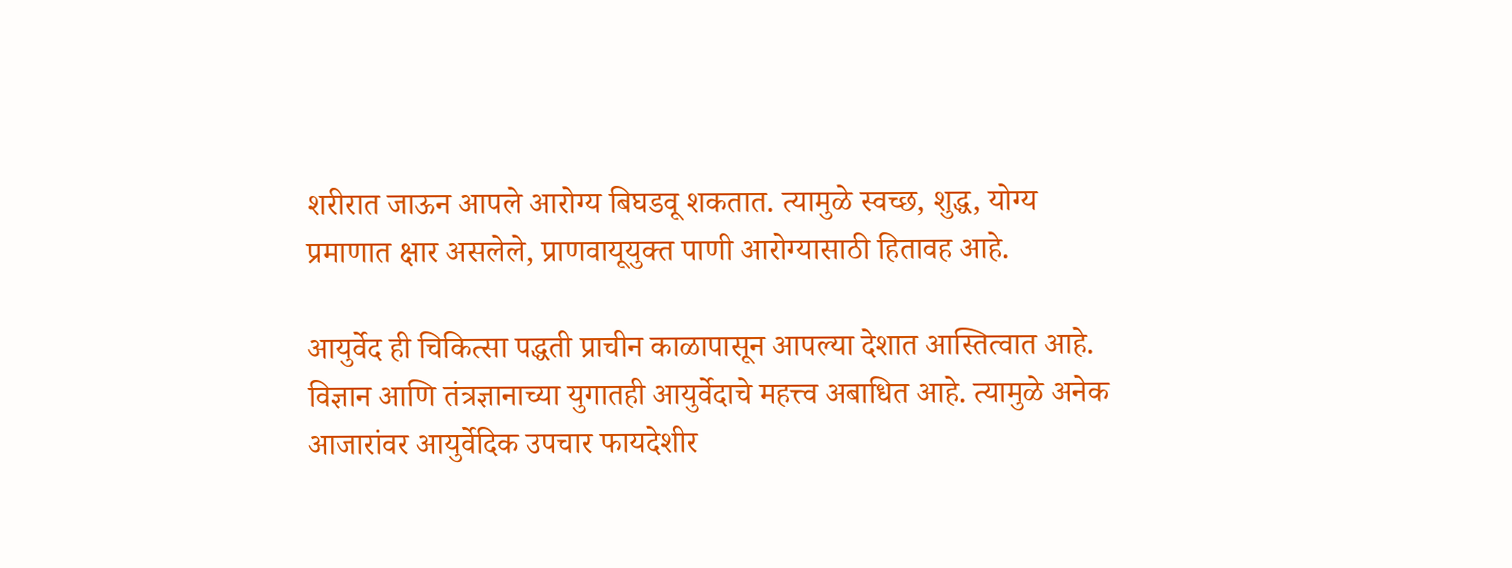शरीरात जाऊन आपले आरोग्य बिघडवू शकतात. त्यामुळे स्वच्छ, शुद्ध, योग्य प्रमाणात क्षार असलेले, प्राणवायूयुक्त पाणी आरोग्यासाठी हितावह आहे.

आयुर्वेद ही चिकित्सा पद्धती प्राचीन काळापासून आपल्या देशात आस्तित्वात आहे. विज्ञान आणि तंत्रज्ञानाच्या युगातही आयुर्वेदाचे महत्त्व अबाधित आहे. त्यामुळे अनेक आजारांवर आयुर्वेदिक उपचार फायदेशीर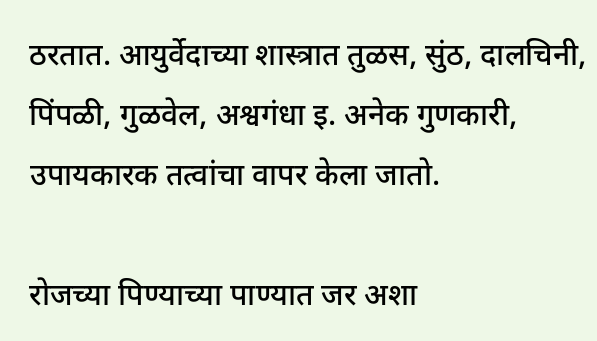ठरतात. आयुर्वेदाच्या शास्त्रात तुळस, सुंठ, दालचिनी, पिंपळी, गुळवेल, अश्वगंधा इ. अनेक गुणकारी, उपायकारक तत्वांचा वापर केला जातो.

रोजच्या पिण्याच्या पाण्यात जर अशा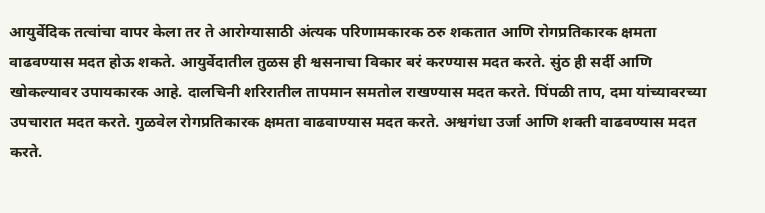आयुर्वेदिक तत्वांचा वापर केला तर ते आरोग्यासाठी अंत्यक परिणामकारक ठरु शकतात आणि रोगप्रतिकारक क्षमता वाढवण्यास मदत होऊ शकते. आयुर्वेदातील तुळस ही श्वसनाचा विकार बरं करण्यास मदत करते. सुंठ ही सर्दी आणि खोकल्यावर उपायकारक आहे. दालचिनी शरिरातील तापमान समतोल राखण्यास मदत करते. पिंपळी ताप, दमा यांच्यावरच्या उपचारात मदत करते. गुळवेल रोगप्रतिकारक क्षमता वाढवाण्यास मदत करते. अश्वगंधा उर्जा आणि शक्ती वाढवण्यास मदत करते.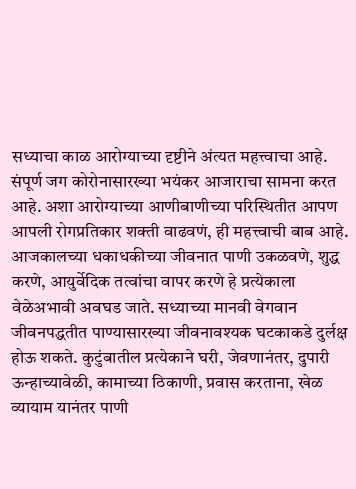सध्याचा काळ आरोग्याच्या दृष्टीने अंत्यत महत्त्वाचा आहे. संपूर्ण जग कोरोनासारख्या भयंकर आजाराचा सामना करत आहे. अशा आरोग्याच्या आणीबाणीच्या परिस्थितीत आपण आपली रोगप्रतिकार शक्ती वाढवणं, ही महत्त्वाची बाब आहे. आजकालच्या धकाधकीच्या जीवनात पाणी उकळवणे, शुद्ध करणे, आयुर्वेदिक तत्वांचा वापर करणे हे प्रत्येकाला वेळेअभावी अवघड जाते. सध्याच्या मानवी वेगवान जीवनपद्धतीत पाण्यासारख्या जीवनावश्यक घटकाकडे दुर्लक्ष होऊ शकते. कुटुंबातील प्रत्येकाने घरी, जेवणानंतर, दुपारी ऊन्हाच्यावेळी, कामाच्या ठिकाणी, प्रवास करताना, खेळ व्यायाम यानंतर पाणी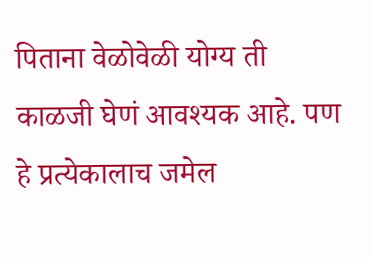पिताना वेळोवेळी योग्य ती काळजी घेणं आवश्यक आहे. पण हे प्रत्येकालाच जमेल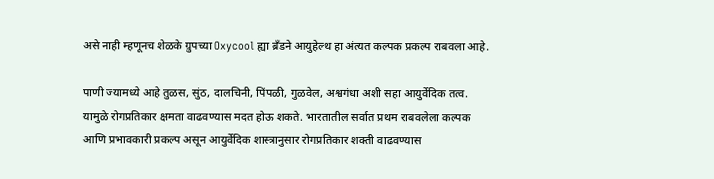असे नाही म्हणूनच शेळके ग्रुपच्या Oxycool ह्या ब्रँडने आयुहेल्थ हा अंत्यत कल्पक प्रकल्प राबवला आहे.

पाणी ज्यामध्ये आहे तुळस, सुंठ, दालचिनी, पिंपळी, गुळवेल, अश्वगंधा अशी सहा आयुर्वेदिक तत्व. यामुळे रोगप्रतिकार क्षमता वाढवण्यास मदत होऊ शकते. भारतातील सर्वात प्रथम राबवलेला कल्पक आणि प्रभावकारी प्रकल्प असून आयुर्वेदिक शास्त्रानुसार रोगप्रतिकार शक्ती वाढवण्यास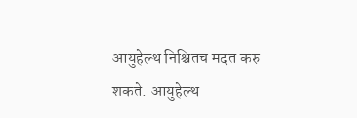आयुहेल्थ निश्चितच मदत करु शकते. आयुहेल्थ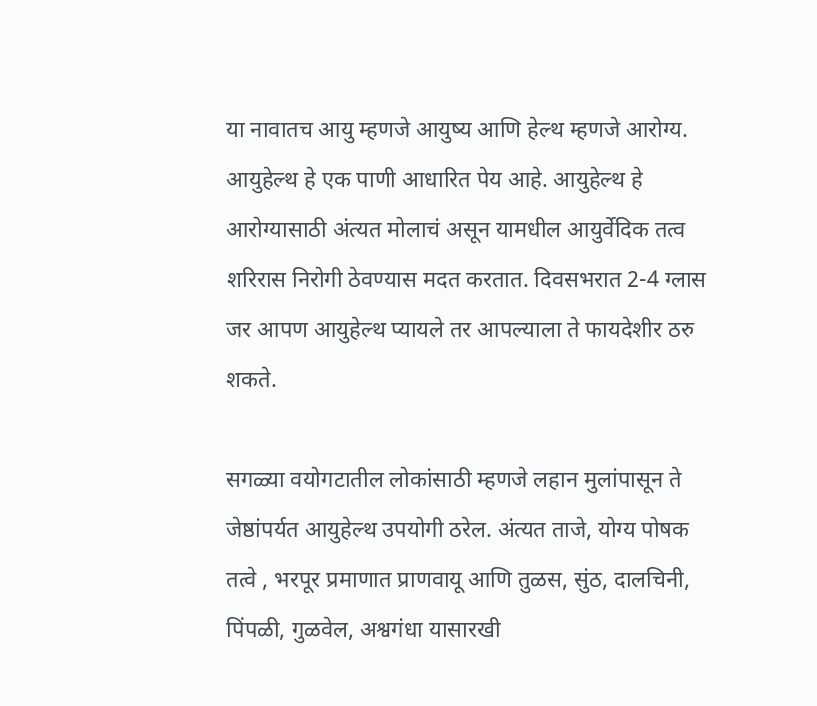या नावातच आयु म्हणजे आयुष्य आणि हेल्थ म्हणजे आरोग्य. आयुहेल्थ हे एक पाणी आधारित पेय आहे. आयुहेल्थ हे आरोग्यासाठी अंत्यत मोलाचं असून यामधील आयुर्वेदिक तत्व शरिरास निरोगी ठेवण्यास मदत करतात. दिवसभरात 2-4 ग्लास जर आपण आयुहेल्थ प्यायले तर आपल्याला ते फायदेशीर ठरु शकते.

सगळ्या वयोगटातील लोकांसाठी म्हणजे लहान मुलांपासून ते जेष्ठांपर्यत आयुहेल्थ उपयोगी ठरेल. अंत्यत ताजे, योग्य पोषक तत्वे , भरपूर प्रमाणात प्राणवायू आणि तुळस, सुंठ, दालचिनी, पिंपळी, गुळवेल, अश्वगंधा यासारखी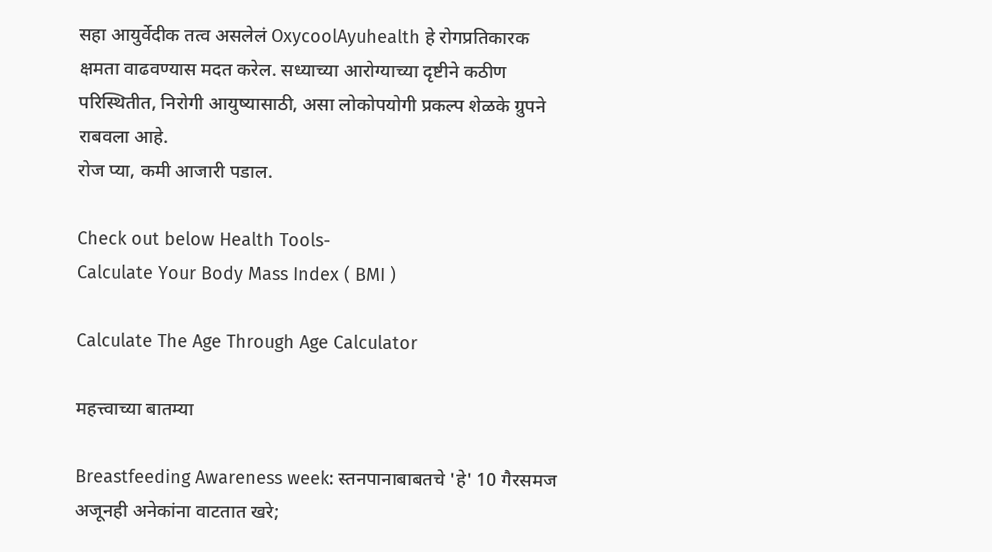सहा आयुर्वेदीक तत्व असलेलं OxycoolAyuhealth हे रोगप्रतिकारक क्षमता वाढवण्यास मदत करेल. सध्याच्या आरोग्याच्या दृष्टीने कठीण परिस्थितीत, निरोगी आयुष्यासाठी, असा लोकोपयोगी प्रकल्प शेळके ग्रुपने राबवला आहे.
रोज प्या, कमी आजारी पडाल.

Check out below Health Tools-
Calculate Your Body Mass Index ( BMI )

Calculate The Age Through Age Calculator

महत्त्वाच्या बातम्या

Breastfeeding Awareness week: स्तनपानाबाबतचे 'हे' 10 गैरसमज अजूनही अनेकांना वाटतात खरे;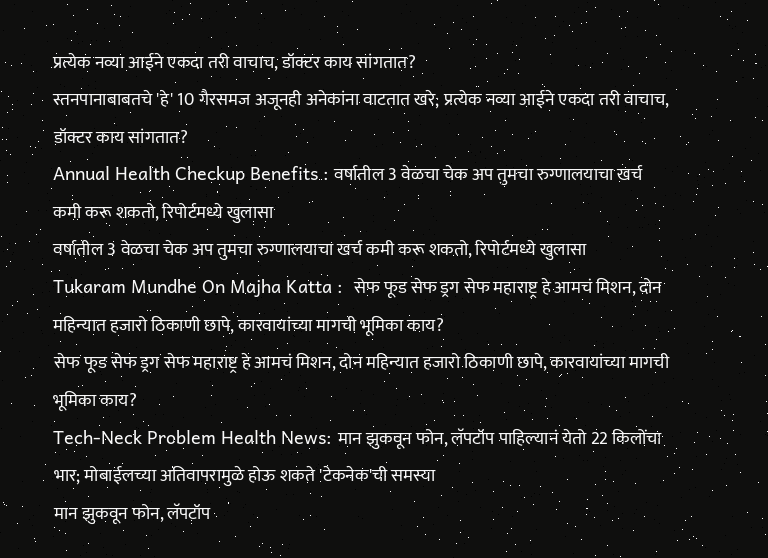प्रत्येक नव्या आईने एकदा तरी वाचाच, डॉक्टर काय सांगतात?
स्तनपानाबाबतचे 'हे' 10 गैरसमज अजूनही अनेकांना वाटतात खरे; प्रत्येक नव्या आईने एकदा तरी वाचाच, डॉक्टर काय सांगतात?
Annual Health Checkup Benefits : वर्षातील 3 वेळचा चेक अप तुमचा रुग्णालयाचा खर्च कमी करू शकतो, रिपोर्टमध्ये खुलासा
वर्षातील 3 वेळचा चेक अप तुमचा रुग्णालयाचा खर्च कमी करू शकतो, रिपोर्टमध्ये खुलासा
Tukaram Mundhe On Majha Katta :  सेफ फूड सेफ ड्रग सेफ महाराष्ट्र हे आमचं मिशन, दोन महिन्यात हजारो ठिकाणी छापे, कारवायांच्या मागची भूमिका काय?
सेफ फूड सेफ ड्रग सेफ महाराष्ट्र हे आमचं मिशन, दोन महिन्यात हजारो ठिकाणी छापे, कारवायांच्या मागची भूमिका काय?
Tech-Neck Problem Health News: मान झुकवून फोन, लॅपटॉप पाहिल्यानं येतो 22 किलोंचा भार; मोबाईलच्या अतिवापरामुळे होऊ शकते 'टेकनेक'ची समस्या
मान झुकवून फोन, लॅपटॉप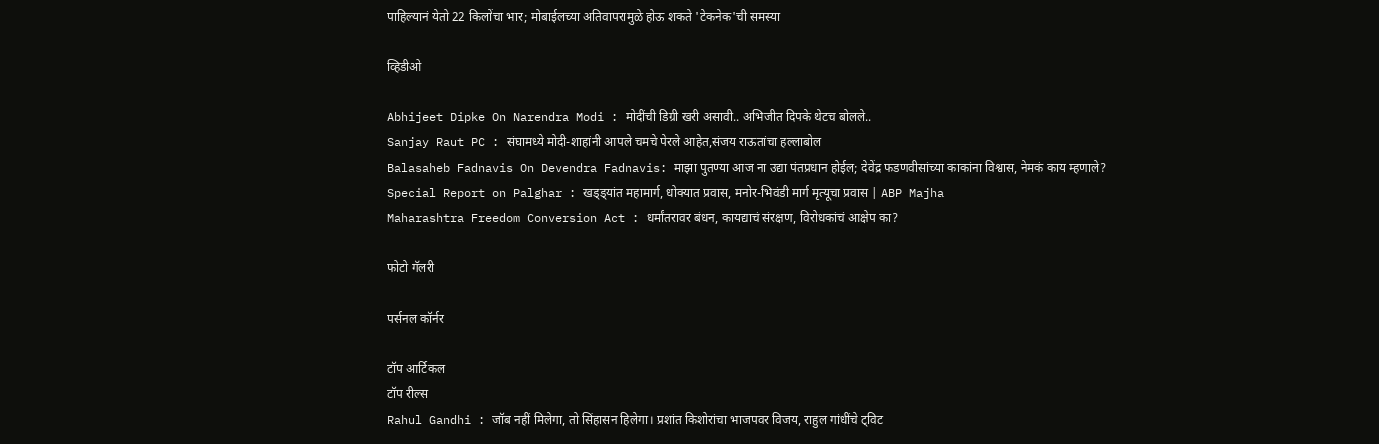पाहिल्यानं येतो 22 किलोंचा भार; मोबाईलच्या अतिवापरामुळे होऊ शकते 'टेकनेक'ची समस्या

व्हिडीओ

Abhijeet Dipke On Narendra Modi : मोदींची डिग्री खरी असावी.. अभिजीत दिपके थेटच बोलले..
Sanjay Raut PC : संघामध्ये मोदी-शाहांनी आपले चमचे पेरले आहेत,संजय राऊतांचा हल्लाबोल
Balasaheb Fadnavis On Devendra Fadnavis: माझा पुतण्या आज ना उद्या पंतप्रधान होईल; देवेंद्र फडणवीसांच्या काकांना विश्वास, नेमकं काय म्हणाले?
Special Report on Palghar : खड्ड्यांत महामार्ग, धोक्यात प्रवास, मनोर-भिवंडी मार्ग मृत्यूचा प्रवास | ABP Majha
Maharashtra Freedom Conversion Act : धर्मांतरावर बंधन, कायद्याचं संरक्षण, विरोधकांचं आक्षेप का?

फोटो गॅलरी

पर्सनल कॉर्नर

टॉप आर्टिकल
टॉप रील्स
Rahul Gandhi : जॉब नहीं मिलेगा, तो सिंहासन हिलेगा। प्रशांत किशोरांचा भाजपवर विजय, राहुल गांधींचे ट्विट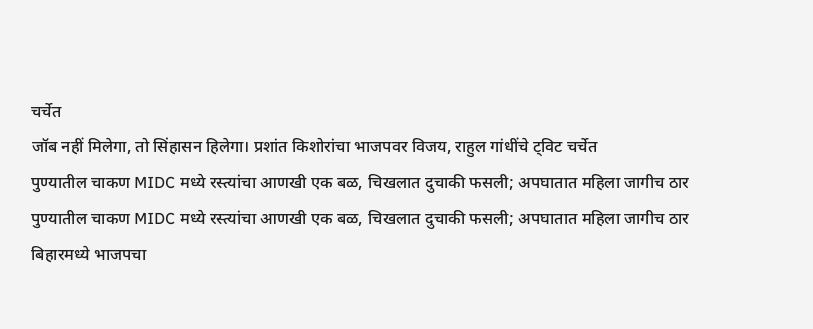चर्चेत
जॉब नहीं मिलेगा, तो सिंहासन हिलेगा। प्रशांत किशोरांचा भाजपवर विजय, राहुल गांधींचे ट्विट चर्चेत
पुण्यातील चाकण MIDC मध्ये रस्त्यांचा आणखी एक बळ, चिखलात दुचाकी फसली; अपघातात महिला जागीच ठार
पुण्यातील चाकण MIDC मध्ये रस्त्यांचा आणखी एक बळ, चिखलात दुचाकी फसली; अपघातात महिला जागीच ठार
बिहारमध्ये भाजपचा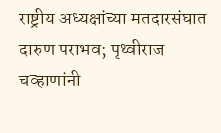राष्ट्रीय अध्यक्षांच्या मतदारसंघात दारुण पराभव; पृथ्वीराज चव्हाणांनी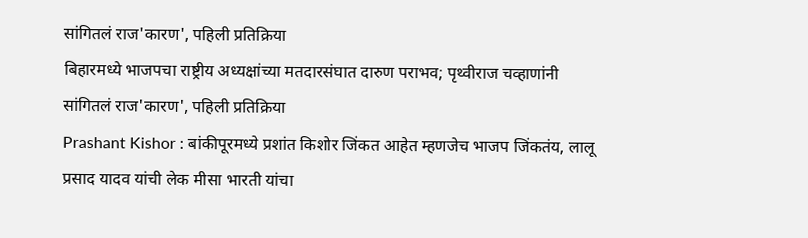सांगितलं राज'कारण', पहिली प्रतिक्रिया
बिहारमध्ये भाजपचा राष्ट्रीय अध्यक्षांच्या मतदारसंघात दारुण पराभव; पृथ्वीराज चव्हाणांनी सांगितलं राज'कारण', पहिली प्रतिक्रिया
Prashant Kishor : बांकीपूरमध्ये प्रशांत किशोर जिंकत आहेत म्हणजेच भाजप जिंकतंय, लालू प्रसाद यादव यांची लेक मीसा भारती यांचा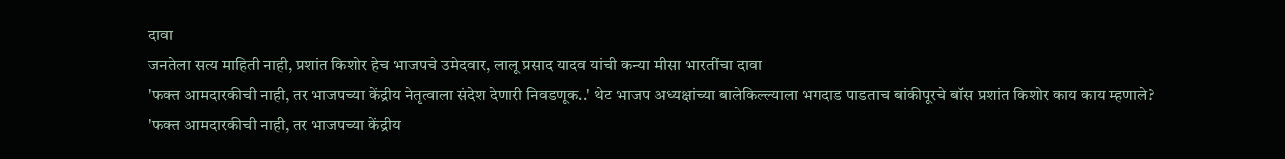दावा
जनतेला सत्य माहिती नाही, प्रशांत किशोर हेच भाजपचे उमेदवार, लालू प्रसाद यादव यांची कन्या मीसा भारतींचा दावा
'फक्त आमदारकीची नाही, तर भाजपच्या केंद्रीय नेतृत्वाला संदेश देणारी निवडणूक..' थेट भाजप अध्यक्षांच्या बालेकिल्ल्याला भगदाड पाडताच बांकीपूरचे बॉस प्रशांत किशोर काय काय म्हणाले?
'फक्त आमदारकीची नाही, तर भाजपच्या केंद्रीय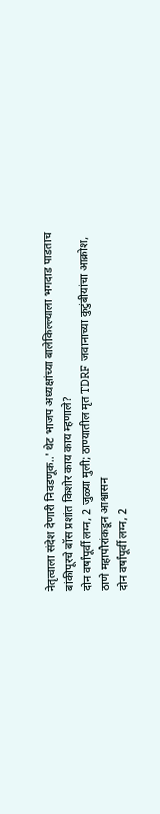नेतृत्वाला संदेश देणारी निवडणूक..' थेट भाजप अध्यक्षांच्या बालेकिल्ल्याला भगदाड पाडताच बांकीपूरचे बॉस प्रशांत किशोर काय काय म्हणाले?
दोन वर्षांपूर्वी लग्न, 2 जुळ्या मुली; ठाण्यातील मृत TDRF जवानाच्या कुटुंबीयांचा आक्रोश, ठाणे महापौरांकडून आश्वासन
दोन वर्षांपूर्वी लग्न, 2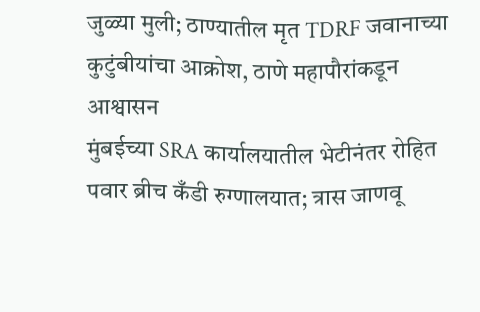जुळ्या मुली; ठाण्यातील मृत TDRF जवानाच्या कुटुंबीयांचा आक्रोश, ठाणे महापौरांकडून आश्वासन
मुंबईच्या SRA कार्यालयातील भेटीनंतर रोहित पवार ब्रीच कँडी रुग्णालयात; त्रास जाणवू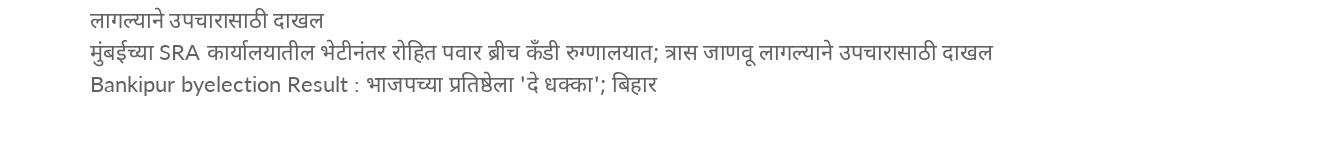लागल्याने उपचारासाठी दाखल
मुंबईच्या SRA कार्यालयातील भेटीनंतर रोहित पवार ब्रीच कँडी रुग्णालयात; त्रास जाणवू लागल्याने उपचारासाठी दाखल
Bankipur byelection Result : भाजपच्या प्रतिष्ठेला 'दे धक्का'; बिहार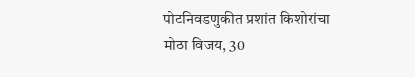पोटनिवडणुकीत प्रशांत किशोरांचा मोठा विजय, 30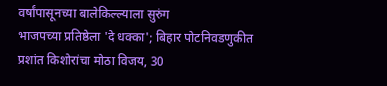वर्षांपासूनच्या बालेकिल्ल्याला सुरुंग
भाजपच्या प्रतिष्ठेला 'दे धक्का'; बिहार पोटनिवडणुकीत प्रशांत किशोरांचा मोठा विजय, 30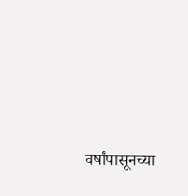वर्षांपासूनच्या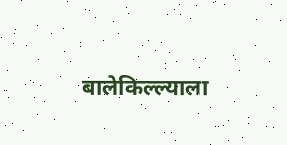बालेकिल्ल्याला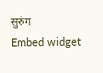सुरुंग
Embed widget